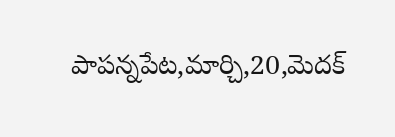పాపన్నపేట,మార్చి,20,మెదక్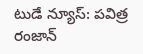టుడే న్యూస్: పవిత్ర రంజాన్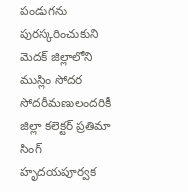పండుగను పురస్కరించుకుని మెదక్ జిల్లాలోని ముస్లిం సోదర సోదరీమణులందరికీ జిల్లా కలెక్టర్ ప్రతిమా సింగ్ హృదయపూర్వక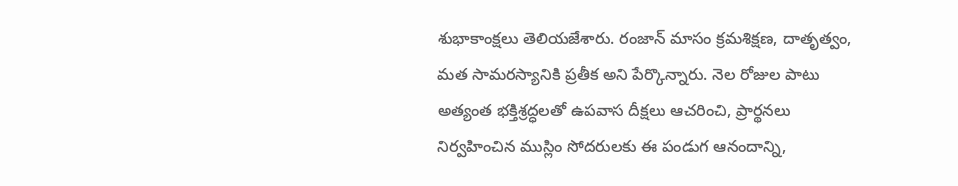శుభాకాంక్షలు తెలియజేశారు. రంజాన్ మాసం క్రమశిక్షణ, దాతృత్వం, మత సామరస్యానికి ప్రతీక అని పేర్కొన్నారు. నెల రోజుల పాటు అత్యంత భక్తిశ్రద్ధలతో ఉపవాస దీక్షలు ఆచరించి, ప్రార్థనలు నిర్వహించిన ముస్లిం సోదరులకు ఈ పండుగ ఆనందాన్ని,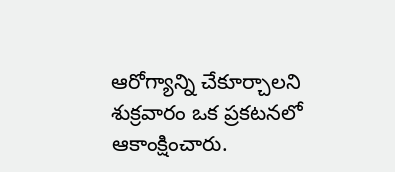ఆరోగ్యాన్ని చేకూర్చాలని శుక్రవారం ఒక ప్రకటనలో ఆకాంక్షించారు.